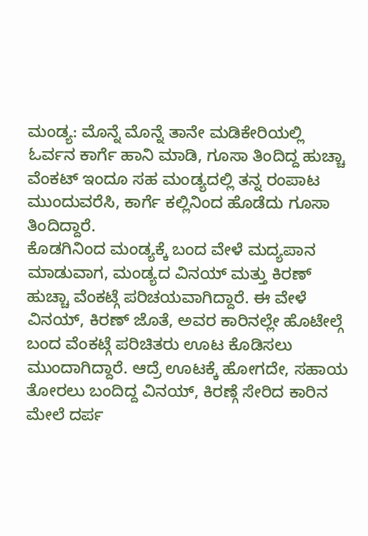ಮಂಡ್ಯ: ಮೊನ್ನೆ ಮೊನ್ನೆ ತಾನೇ ಮಡಿಕೇರಿಯಲ್ಲಿ ಓರ್ವನ ಕಾರ್ಗೆ ಹಾನಿ ಮಾಡಿ, ಗೂಸಾ ತಿಂದಿದ್ದ ಹುಚ್ಚಾ ವೆಂಕಟ್ ಇಂದೂ ಸಹ ಮಂಡ್ಯದಲ್ಲಿ ತನ್ನ ರಂಪಾಟ ಮುಂದುವರೆಸಿ, ಕಾರ್ಗೆ ಕಲ್ಲಿನಿಂದ ಹೊಡೆದು ಗೂಸಾ ತಿಂದಿದ್ದಾರೆ.
ಕೊಡಗಿನಿಂದ ಮಂಡ್ಯಕ್ಕೆ ಬಂದ ವೇಳೆ ಮದ್ಯಪಾನ ಮಾಡುವಾಗ, ಮಂಡ್ಯದ ವಿನಯ್ ಮತ್ತು ಕಿರಣ್ ಹುಚ್ಚಾ ವೆಂಕಟ್ಗೆ ಪರಿಚಯವಾಗಿದ್ದಾರೆ. ಈ ವೇಳೆ ವಿನಯ್, ಕಿರಣ್ ಜೊತೆ, ಅವರ ಕಾರಿನಲ್ಲೇ ಹೊಟೇಲ್ಗೆ ಬಂದ ವೆಂಕಟ್ಗೆ ಪರಿಚಿತರು ಊಟ ಕೊಡಿಸಲು ಮುಂದಾಗಿದ್ದಾರೆ. ಆದ್ರೆ ಊಟಕ್ಕೆ ಹೋಗದೇ, ಸಹಾಯ ತೋರಲು ಬಂದಿದ್ದ ವಿನಯ್, ಕಿರಣ್ಗೆ ಸೇರಿದ ಕಾರಿನ ಮೇಲೆ ದರ್ಪ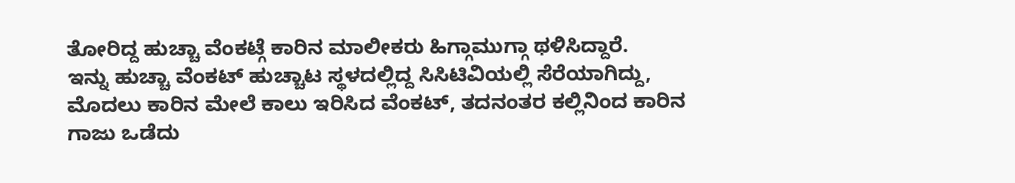ತೋರಿದ್ದ ಹುಚ್ಚಾ ವೆಂಕಟ್ಗೆ ಕಾರಿನ ಮಾಲೀಕರು ಹಿಗ್ಗಾಮುಗ್ಗಾ ಥಳಿಸಿದ್ದಾರೆ.
ಇನ್ನು ಹುಚ್ಚಾ ವೆಂಕಟ್ ಹುಚ್ಚಾಟ ಸ್ಥಳದಲ್ಲಿದ್ದ ಸಿಸಿಟಿವಿಯಲ್ಲಿ ಸೆರೆಯಾಗಿದ್ದು, ಮೊದಲು ಕಾರಿನ ಮೇಲೆ ಕಾಲು ಇರಿಸಿದ ವೆಂಕಟ್, ತದನಂತರ ಕಲ್ಲಿನಿಂದ ಕಾರಿನ ಗಾಜು ಒಡೆದು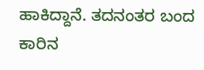ಹಾಕಿದ್ದಾನೆ. ತದನಂತರ ಬಂದ ಕಾರಿನ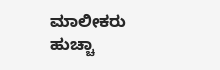ಮಾಲೀಕರು ಹುಚ್ಚಾ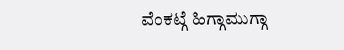ವೆಂಕಟ್ಗೆ ಹಿಗ್ಗಾಮುಗ್ಗಾ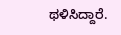ಥಳಿಸಿದ್ದಾರೆ.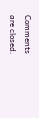Comments are closed.